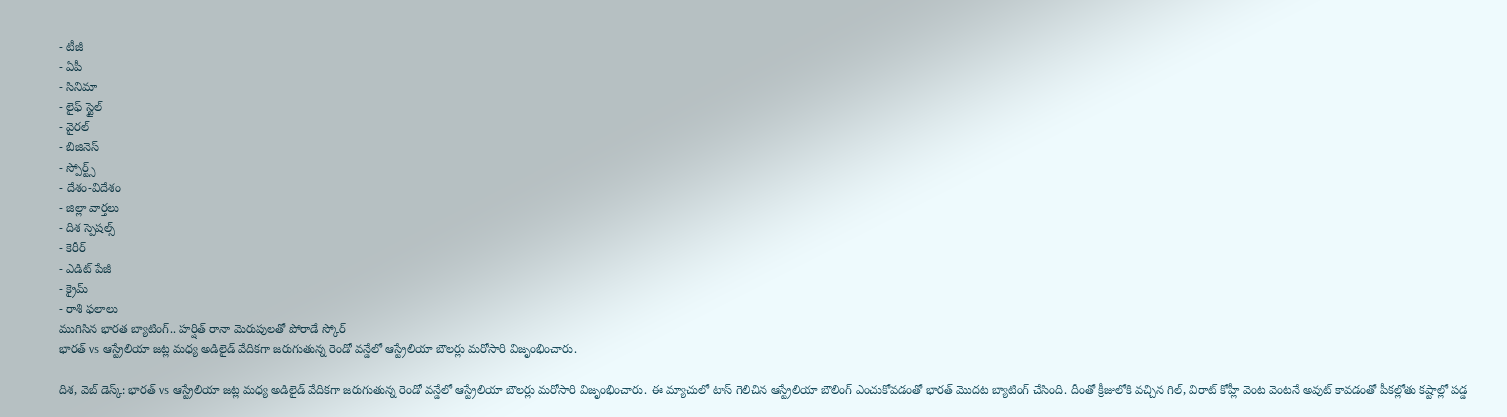- టీజీ
- ఏపీ
- సినిమా
- లైఫ్ స్టైల్
- వైరల్
- బిజినెస్
- స్పోర్ట్స్
- దేశం-విదేశం
- జిల్లా వార్తలు
- దిశ స్పెషల్స్
- కెరీర్
- ఎడిట్ పేజీ
- క్రైమ్
- రాశి ఫలాలు
ముగిసిన భారత బ్యాటింగ్.. హర్షిత్ రానా మెరుపులతో పోరాడే స్కోర్
భారత్ vs ఆస్ట్రేలియా జట్ల మధ్య అడిలైడ్ వేదికగా జరుగుతున్న రెండో వన్డేలో ఆస్ట్రేలియా బౌలర్లు మరోసారి విజృంభించారు.

దిశ, వెబ్ డెస్క్: భారత్ vs ఆస్ట్రేలియా జట్ల మధ్య అడిలైడ్ వేదికగా జరుగుతున్న రెండో వన్డేలో ఆస్ట్రేలియా బౌలర్లు మరోసారి విజృంభించారు. ఈ మ్యాచులో టాస్ గెలిచిన ఆస్ట్రేలియా బౌలింగ్ ఎంచుకోవడంతో భారత్ మొదట బ్యాటింగ్ చేసింది. దీంతో క్రీజులోకి వచ్చిన గిల్, విరాట్ కోహ్లీ వెంట వెంటనే అవుట్ కావడంతో పీకల్లోతు కష్టాల్లో పడ్డ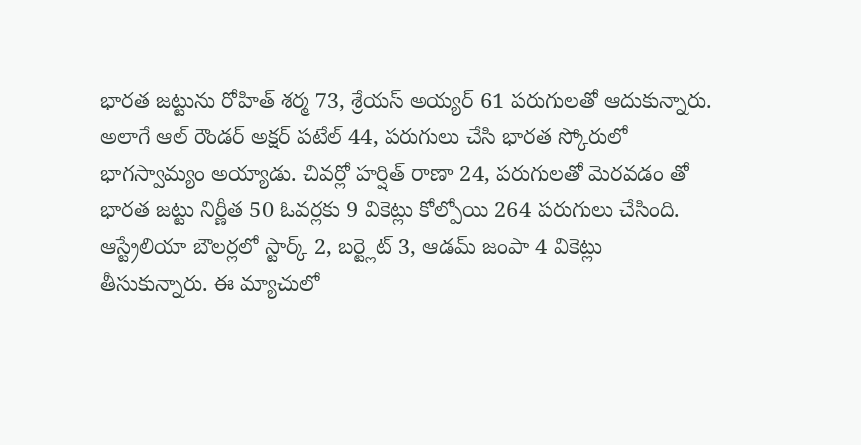భారత జట్టును రోహిత్ శర్మ 73, శ్రేయస్ అయ్యర్ 61 పరుగులతో ఆదుకున్నారు. అలాగే ఆల్ రౌండర్ అక్షర్ పటేల్ 44, పరుగులు చేసి భారత స్కోరులో భాగస్వామ్యం అయ్యాడు. చివర్లో హర్షిత్ రాణా 24, పరుగులతో మెరవడం తో భారత జట్టు నిర్ణీత 50 ఓవర్లకు 9 వికెట్లు కోల్పోయి 264 పరుగులు చేసింది. ఆస్ట్రేలియా బౌలర్లలో స్టార్క్ 2, బర్ట్లెట్ 3, ఆడమ్ జంపా 4 వికెట్లు తీసుకున్నారు. ఈ మ్యాచులో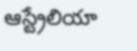ఆస్ట్రేలియా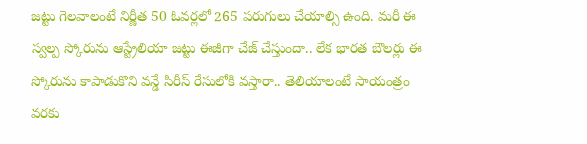జట్టు గెలవాలంటే నిర్ణీత 50 ఓవర్లలో 265 పరుగులు చేయాల్సి ఉంది. మరీ ఈ స్వల్ప స్కోరును ఆస్ట్రేలియా జట్టు ఈజీగా చేజ్ చేస్తుందా.. లేక భారత బౌలర్లు ఈ స్కోరును కాపాడుకొని వన్డే సిరీస్ రేసులోకి వస్తారా.. తెలియాలంటే సాయంత్రం వరకు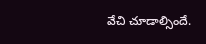వేచి చూడాల్సిందే.